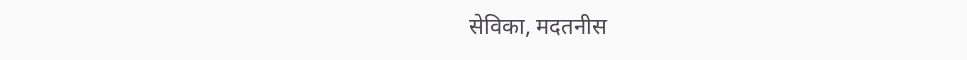सेविका, मदतनीस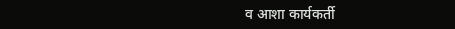व आशा कार्यकर्ती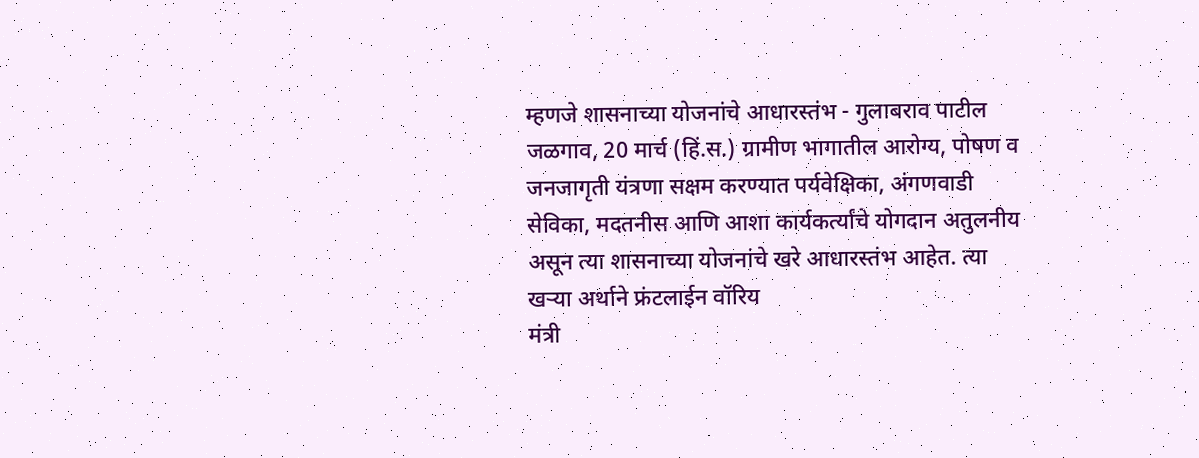म्हणजे शासनाच्या योजनांचे आधारस्तंभ - गुलाबराव पाटील
जळगाव, 20 मार्च (हिं.स.) ग्रामीण भागातील आरोग्य, पोषण व जनजागृती यंत्रणा सक्षम करण्यात पर्यवेक्षिका, अंगणवाडी सेविका, मदतनीस आणि आशा कार्यकर्त्यांचे योगदान अतुलनीय असून त्या शासनाच्या योजनांचे खरे आधारस्तंभ आहेत. त्या खऱ्या अर्थाने फ्रंटलाईन वॉरिय
मंत्री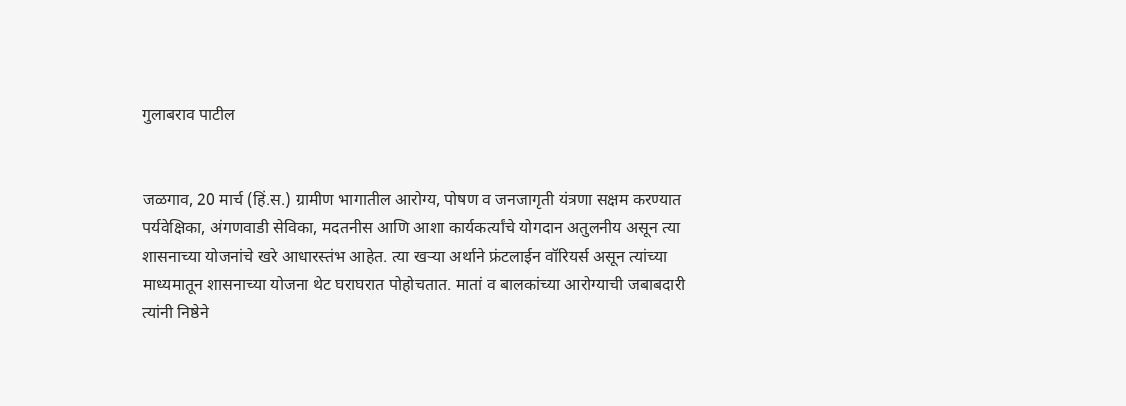गुलाबराव पाटील


जळगाव, 20 मार्च (हिं.स.) ग्रामीण भागातील आरोग्य, पोषण व जनजागृती यंत्रणा सक्षम करण्यात पर्यवेक्षिका, अंगणवाडी सेविका, मदतनीस आणि आशा कार्यकर्त्यांचे योगदान अतुलनीय असून त्या शासनाच्या योजनांचे खरे आधारस्तंभ आहेत. त्या खऱ्या अर्थाने फ्रंटलाईन वॉरियर्स असून त्यांच्या माध्यमातून शासनाच्या योजना थेट घराघरात पोहोचतात. मातां व बालकांच्या आरोग्याची जबाबदारी त्यांनी निष्ठेने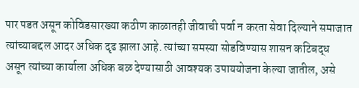पार पडत असून कोविडसारख्या कठीण काळातही जीवाची पर्वा न करता सेवा दिल्याने समाजात त्यांच्याबद्दल आदर अधिक दृढ झाला आहे. त्यांच्या समस्या सोडविण्यास शासन कटिबद्ध असून त्यांच्या कार्याला अधिक बळ देण्यासाठी आवश्यक उपाययोजना केल्या जातील, असे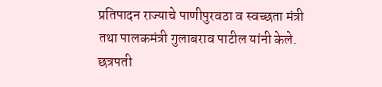प्रतिपादन राज्याचे पाणीपुरवठा व स्वच्छता मंत्री तथा पालकमंत्री गुलाबराव पाटील यांनी केले. छत्रपती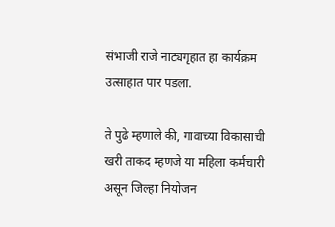संभाजी राजे नाट्यगृहात हा कार्यक्रम उत्साहात पार पडला.

ते पुढे म्हणाले की, गावाच्या विकासाची खरी ताकद म्हणजे या महिला कर्मचारी असून जिल्हा नियोजन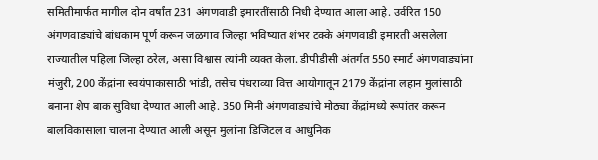समितीमार्फत मागील दोन वर्षांत 231 अंगणवाडी इमारतींसाठी निधी देण्यात आला आहे. उर्वरित 150 अंगणवाड्यांचे बांधकाम पूर्ण करून जळगाव जिल्हा भविष्यात शंभर टक्के अंगणवाडी इमारती असलेला राज्यातील पहिला जिल्हा ठरेल, असा विश्वास त्यांनी व्यक्त केला. डीपीडीसी अंतर्गत 550 स्मार्ट अंगणवाड्यांना मंजुरी, 200 केंद्रांना स्वयंपाकासाठी भांडी, तसेच पंधराव्या वित्त आयोगातून 2179 केंद्रांना लहान मुलांसाठी बनाना शेप बाक सुविधा देण्यात आली आहे. 350 मिनी अंगणवाड्यांचे मोठ्या केंद्रांमध्ये रूपांतर करून बालविकासाला चालना देण्यात आली असून मुलांना डिजिटल व आधुनिक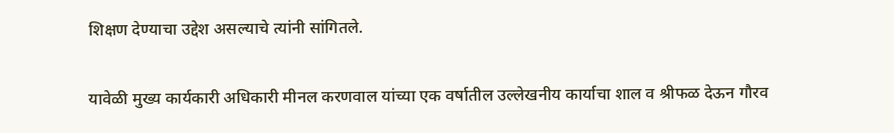शिक्षण देण्याचा उद्देश असल्याचे त्यांनी सांगितले.

यावेळी मुख्य कार्यकारी अधिकारी मीनल करणवाल यांच्या एक वर्षातील उल्लेखनीय कार्याचा शाल व श्रीफळ देऊन गौरव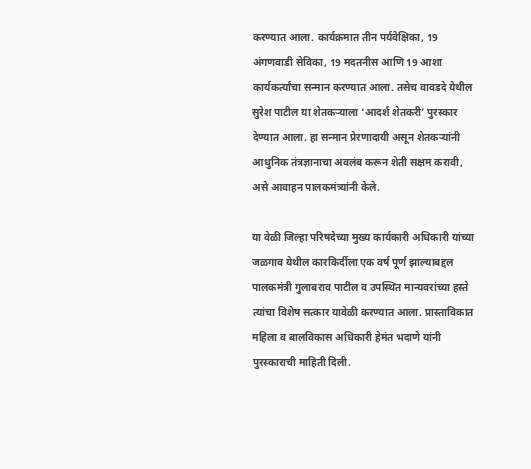करण्यात आला. कार्यक्रमात तीन पर्यवेक्षिका, 19 अंगणवाडी सेविका, 19 मदतनीस आणि 19 आशा कार्यकर्त्यांचा सन्मान करण्यात आला. तसेच वावडदे येथील सुरेश पाटील या शेतकऱ्याला ‘आदर्श शेतकरी’ पुरस्कार देण्यात आला. हा सन्मान प्रेरणादायी असून शेतकऱ्यांनी आधुनिक तंत्रज्ञानाचा अवलंब करून शेती सक्षम करावी, असे आवाहन पालकमंत्र्यांनी केले.

या वेळी जिल्हा परिषदेच्या मुख्य कार्यकारी अधिकारी यांच्या जळगाव येथील कारकिर्दीला एक वर्ष पूर्ण झाल्याबद्दल पालकमंत्री गुलाबराव पाटील व उपस्थित मान्यवरांच्या हस्ते त्यांचा विशेष सत्कार यावेळी करण्यात आला. प्रास्ताविकात महिला व बालविकास अधिकारी हेमंत भदाणे यांनी पुरस्काराची माहिती दिली.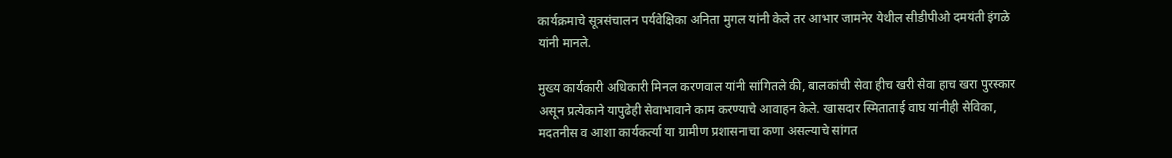कार्यक्रमाचे सूत्रसंचालन पर्यवेक्षिका अनिता मुगल यांनी केले तर आभार जामनेर येथील सीडीपीओ दमयंती इंगळे यांनी मानले.

मुख्य कार्यकारी अधिकारी मिनल करणवाल यांनी सांगितले की, बालकांची सेवा हीच खरी सेवा हाच खरा पुरस्कार असून प्रत्येकाने यापुढेही सेवाभावाने काम करण्याचे आवाहन केले. खासदार स्मिताताई वाघ यांनीही सेविका, मदतनीस व आशा कार्यकर्त्या या ग्रामीण प्रशासनाचा कणा असल्याचे सांगत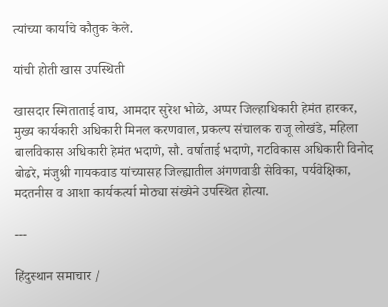त्यांच्या कार्याचे कौतुक केले.

यांची होती खास उपस्थिती

खासदार स्मिताताई वाघ, आमदार सुरेश भोळे, अप्पर जिल्हाधिकारी हेमंत हारकर, मुख्य कार्यकारी अधिकारी मिनल करणवाल, प्रकल्प संचालक राजू लोखंडे, महिला बालविकास अधिकारी हेमंत भदाणे, सौ. वर्षाताई भदाणे, गटविकास अधिकारी विनोद बोढरे, मंजुश्री गायकवाड यांच्यासह जिल्ह्यातील अंगणवाडी सेविका, पर्यवेक्षिका, मदतनीस व आशा कार्यकर्त्या मोठ्या संख्येने उपस्थित होत्या.

---

हिंदुस्थान समाचार /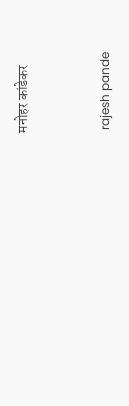मनोहर कांडेकर


 rajesh pande